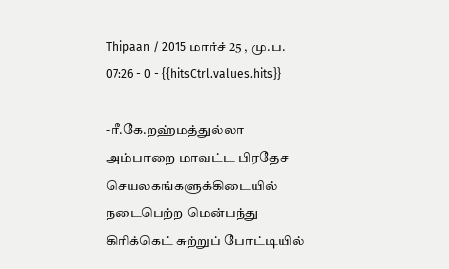Thipaan / 2015 மார்ச் 25 , மு.ப. 07:26 - 0 - {{hitsCtrl.values.hits}}

-ரீ.கே.றஹ்மத்துல்லா
அம்பாறை மாவட்ட பிரதேச செயலகங்களுக்கிடையில் நடைபெற்ற மென்பந்து கிரிக்கெட் சுற்றுப் போட்டியில்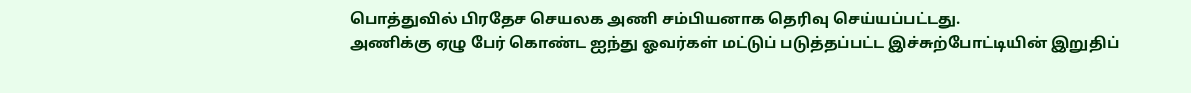பொத்துவில் பிரதேச செயலக அணி சம்பியனாக தெரிவு செய்யப்பட்டது.
அணிக்கு ஏழு பேர் கொண்ட ஐந்து ஓவர்கள் மட்டுப் படுத்தப்பட்ட இச்சுற்போட்டியின் இறுதிப்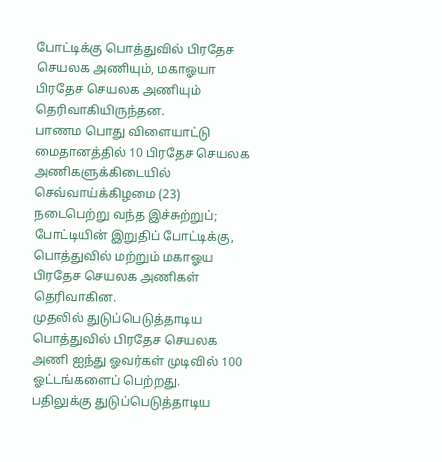போட்டிக்கு பொத்துவில் பிரதேச செயலக அணியும், மகாஓயா பிரதேச செயலக அணியும் தெரிவாகியிருந்தன.
பாணம பொது விளையாட்டு மைதானத்தில் 10 பிரதேச செயலக அணிகளுக்கிடையில் செவ்வாய்க்கிழமை (23) நடைபெற்று வந்த இச்சுற்றுப்; போட்டியின் இறுதிப் போட்டிக்கு, பொத்துவில் மற்றும் மகாஓய பிரதேச செயலக அணிகள் தெரிவாகின.
முதலில் துடுப்பெடுத்தாடிய பொத்துவில் பிரதேச செயலக அணி ஐந்து ஓவர்கள் முடிவில் 100 ஓட்டங்களைப் பெற்றது.
பதிலுக்கு துடுப்பெடுத்தாடிய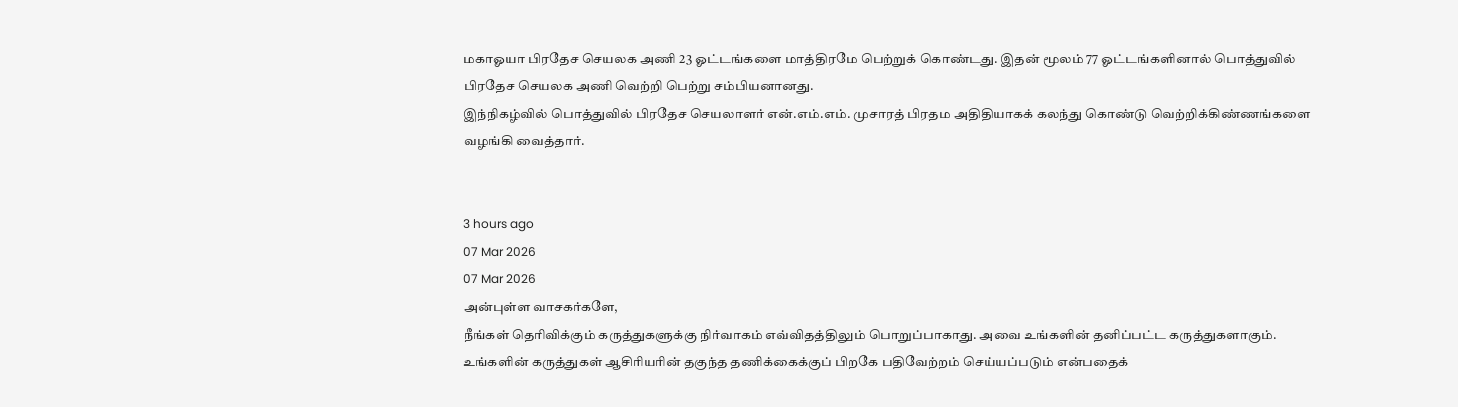மகாஓயா பிரதேச செயலக அணி 23 ஓட்டங்களை மாத்திரமே பெற்றுக் கொண்டது. இதன் மூலம் 77 ஓட்டங்களினால் பொத்துவில் பிரதேச செயலக அணி வெற்றி பெற்று சம்பியனானது.
இந்நிகழ்வில் பொத்துவில் பிரதேச செயலாளர் என்.எம்.எம். முசாரத் பிரதம அதிதியாகக் கலந்து கொண்டு வெற்றிக்கிண்ணங்களை வழங்கி வைத்தார்.


3 hours ago
07 Mar 2026
07 Mar 2026
அன்புள்ள வாசகர்களே,
நீங்கள் தெரிவிக்கும் கருத்துகளுக்கு நிர்வாகம் எவ்விதத்திலும் பொறுப்பாகாது. அவை உங்களின் தனிப்பட்ட கருத்துகளாகும். உங்களின் கருத்துகள் ஆசிரியரின் தகுந்த தணிக்கைக்குப் பிறகே பதிவேற்றம் செய்யப்படும் என்பதைக்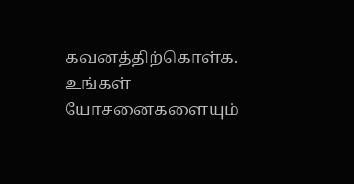கவனத்திற்கொள்க. உங்கள் யோசனைகளையும்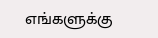எங்களுக்கு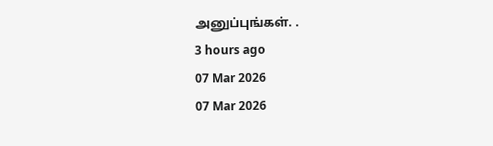அனுப்புங்கள். .
3 hours ago
07 Mar 2026
07 Mar 2026